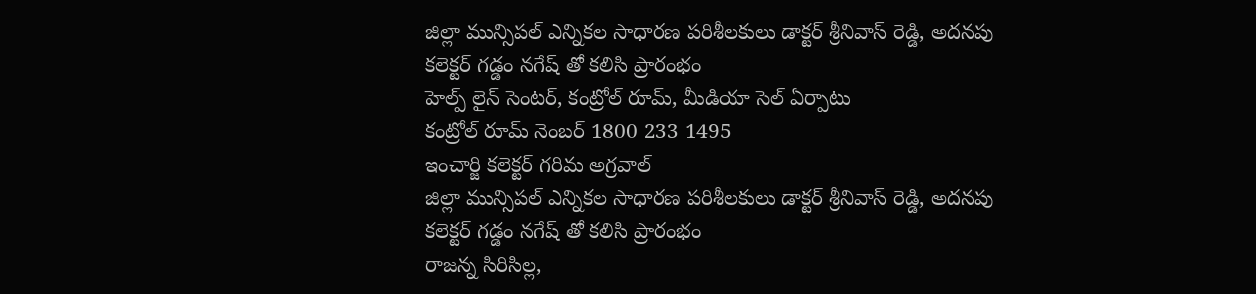జిల్లా మున్సిపల్ ఎన్నికల సాధారణ పరిశీలకులు డాక్టర్ శ్రీనివాస్ రెడ్డి, అదనపు కలెక్టర్ గడ్డం నగేష్ తో కలిసి ప్రారంభం
హెల్ప్ లైన్ సెంటర్, కంట్రోల్ రూమ్, మీడియా సెల్ ఏర్పాటు
కంట్రోల్ రూమ్ నెంబర్ 1800 233 1495
ఇంచార్జి కలెక్టర్ గరిమ అగ్రవాల్
జిల్లా మున్సిపల్ ఎన్నికల సాధారణ పరిశీలకులు డాక్టర్ శ్రీనివాస్ రెడ్డి, అదనపు కలెక్టర్ గడ్డం నగేష్ తో కలిసి ప్రారంభం
రాజన్న సిరిసిల్ల,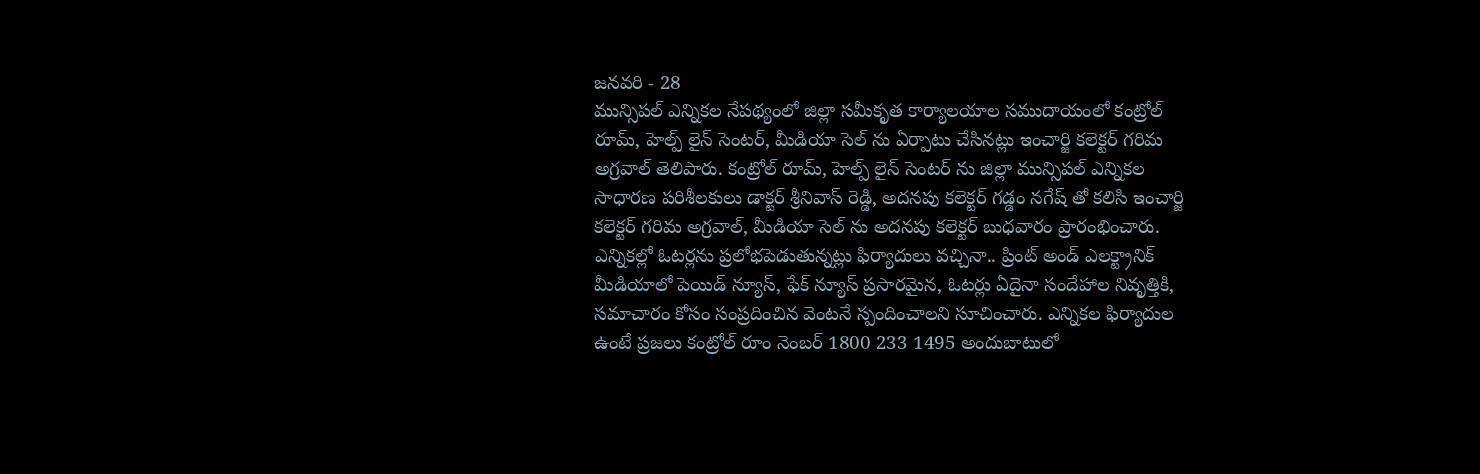జనవరి - 28
మున్సిపల్ ఎన్నికల నేపథ్యంలో జిల్లా సమీకృత కార్యాలయాల సముదాయంలో కంట్రోల్ రూమ్, హెల్ప్ లైన్ సెంటర్, మీడియా సెల్ ను ఏర్పాటు చేసినట్లు ఇంచార్జి కలెక్టర్ గరిమ అగ్రవాల్ తెలిపారు. కంట్రోల్ రూమ్, హెల్ప్ లైన్ సెంటర్ ను జిల్లా మున్సిపల్ ఎన్నికల సాధారణ పరిశీలకులు డాక్టర్ శ్రీనివాస్ రెడ్డి, అదనపు కలెక్టర్ గడ్డం నగేష్ తో కలిసి ఇంచార్జి కలెక్టర్ గరిమ అగ్రవాల్, మీడియా సెల్ ను అదనపు కలెక్టర్ బుధవారం ప్రారంభించారు.
ఎన్నికల్లో ఓటర్లను ప్రలోభపెడుతున్నట్లు ఫిర్యాదులు వచ్చినా.. ప్రింట్ అండ్ ఎలక్ట్రానిక్ మీడియాలో పెయిడ్ న్యూస్, ఫేక్ న్యూస్ ప్రసారమైన, ఓటర్లు ఏదైనా సందేహాల నివృత్తికి, సమాచారం కోసం సంప్రదించిన వెంటనే స్పందించాలని సూచించారు. ఎన్నికల ఫిర్యాదుల ఉంటే ప్రజలు కంట్రోల్ రూం నెంబర్ 1800 233 1495 అందుబాటులో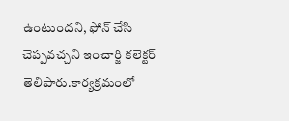ఉంటుందని, ఫోన్ చేసి చెప్పవచ్చని ఇంచార్జి కలెక్టర్ తెలిపారు.కార్యక్రమంలో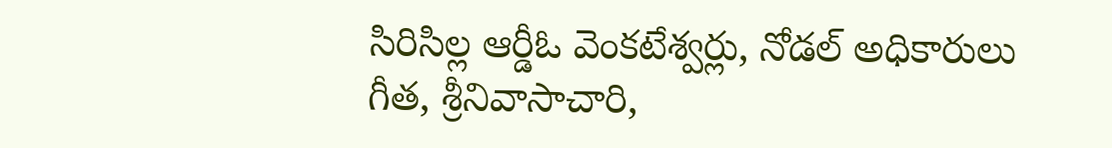సిరిసిల్ల ఆర్డీఓ వెంకటేశ్వర్లు, నోడల్ అధికారులు గీత, శ్రీనివాసాచారి,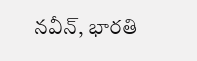నవీన్, భారతి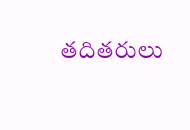తదితరులు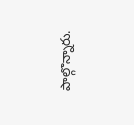పాల్గొన్నారు.